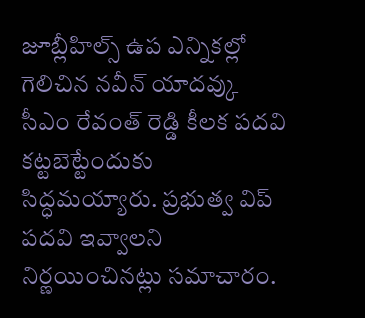జూబ్లీహిల్స్ ఉప ఎన్నికల్లో గెలిచిన నవీన్ యాదవ్కు సీఎం రేవంత్ రెడ్డి కీలక పదవి కట్టబెట్టేందుకు సిద్ధమయ్యారు. ప్రభుత్వ విప్ పదవి ఇవ్వాలని నిర్ణయించినట్లు సమాచారం.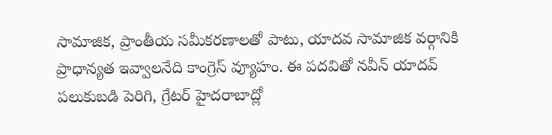సామాజిక, ప్రాంతీయ సమీకరణాలతో పాటు, యాదవ సామాజిక వర్గానికి ప్రాధాన్యత ఇవ్వాలనేది కాంగ్రెస్ వ్యూహం. ఈ పదవితో నవీన్ యాదవ్ పలుకుబడి పెరిగి, గ్రేటర్ హైదరాబాద్లో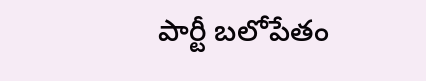పార్టీ బలోపేతం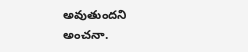అవుతుందని అంచనా.